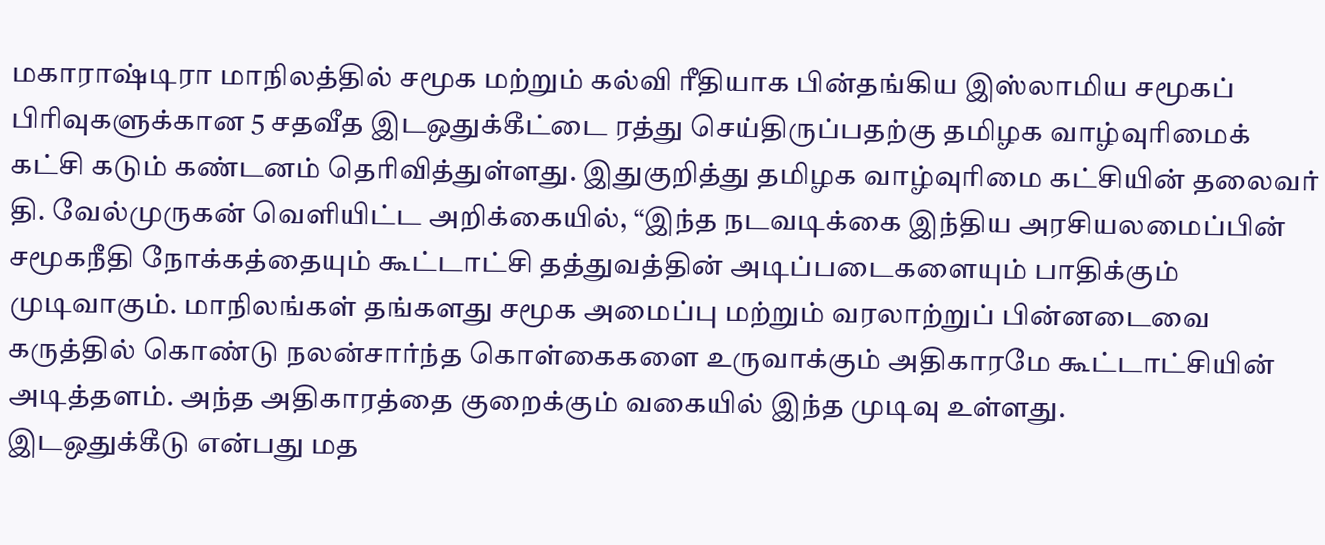மகாராஷ்டிரா மாநிலத்தில் சமூக மற்றும் கல்வி ரீதியாக பின்தங்கிய இஸ்லாமிய சமூகப் பிரிவுகளுக்கான 5 சதவீத இடஒதுக்கீட்டை ரத்து செய்திருப்பதற்கு தமிழக வாழ்வுரிமைக் கட்சி கடும் கண்டனம் தெரிவித்துள்ளது. இதுகுறித்து தமிழக வாழ்வுரிமை கட்சியின் தலைவர் தி. வேல்முருகன் வெளியிட்ட அறிக்கையில், “இந்த நடவடிக்கை இந்திய அரசியலமைப்பின் சமூகநீதி நோக்கத்தையும் கூட்டாட்சி தத்துவத்தின் அடிப்படைகளையும் பாதிக்கும் முடிவாகும். மாநிலங்கள் தங்களது சமூக அமைப்பு மற்றும் வரலாற்றுப் பின்னடைவை கருத்தில் கொண்டு நலன்சார்ந்த கொள்கைகளை உருவாக்கும் அதிகாரமே கூட்டாட்சியின் அடித்தளம். அந்த அதிகாரத்தை குறைக்கும் வகையில் இந்த முடிவு உள்ளது.
இடஒதுக்கீடு என்பது மத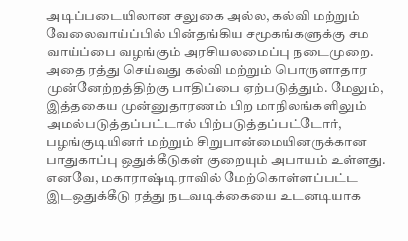அடிப்படையிலான சலுகை அல்ல, கல்வி மற்றும் வேலைவாய்ப்பில் பின்தங்கிய சமூகங்களுக்கு சம வாய்ப்பை வழங்கும் அரசியலமைப்பு நடைமுறை. அதை ரத்து செய்வது கல்வி மற்றும் பொருளாதார முன்னேற்றத்திற்கு பாதிப்பை ஏற்படுத்தும். மேலும், இத்தகைய முன்னுதாரணம் பிற மாநிலங்களிலும் அமல்படுத்தப்பட்டால் பிற்படுத்தப்பட்டோர், பழங்குடியினர் மற்றும் சிறுபான்மையினருக்கான பாதுகாப்பு ஒதுக்கீடுகள் குறையும் அபாயம் உள்ளது.
எனவே, மகாராஷ்டிராவில் மேற்கொள்ளப்பட்ட இடஒதுக்கீடு ரத்து நடவடிக்கையை உடனடியாக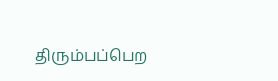திரும்பப்பெற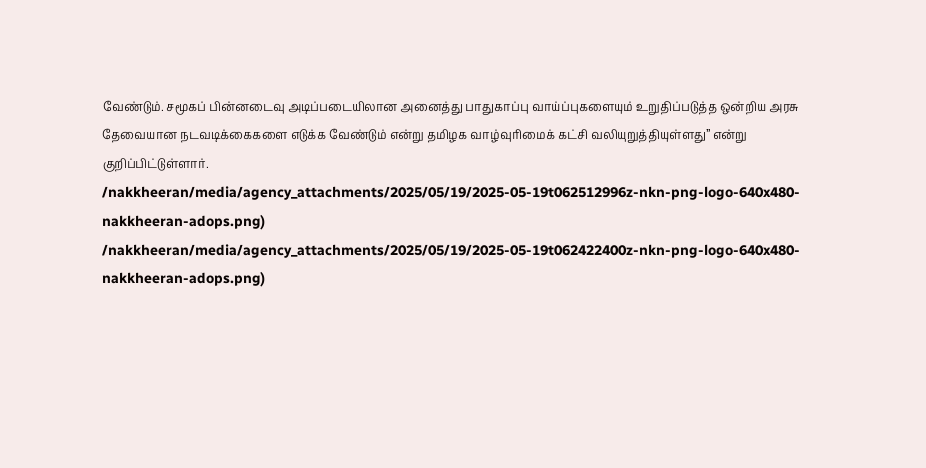வேண்டும். சமூகப் பின்னடைவு அடிப்படையிலான அனைத்து பாதுகாப்பு வாய்ப்புகளையும் உறுதிப்படுத்த ஒன்றிய அரசு தேவையான நடவடிக்கைகளை எடுக்க வேண்டும் என்று தமிழக வாழ்வுரிமைக் கட்சி வலியுறுத்தியுள்ளது” என்று குறிப்பிட்டுள்ளார்.
/nakkheeran/media/agency_attachments/2025/05/19/2025-05-19t062512996z-nkn-png-logo-640x480-nakkheeran-adops.png)
/nakkheeran/media/agency_attachments/2025/05/19/2025-05-19t062422400z-nkn-png-logo-640x480-nakkheeran-adops.png)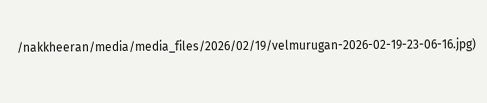/nakkheeran/media/media_files/2026/02/19/velmurugan-2026-02-19-23-06-16.jpg)